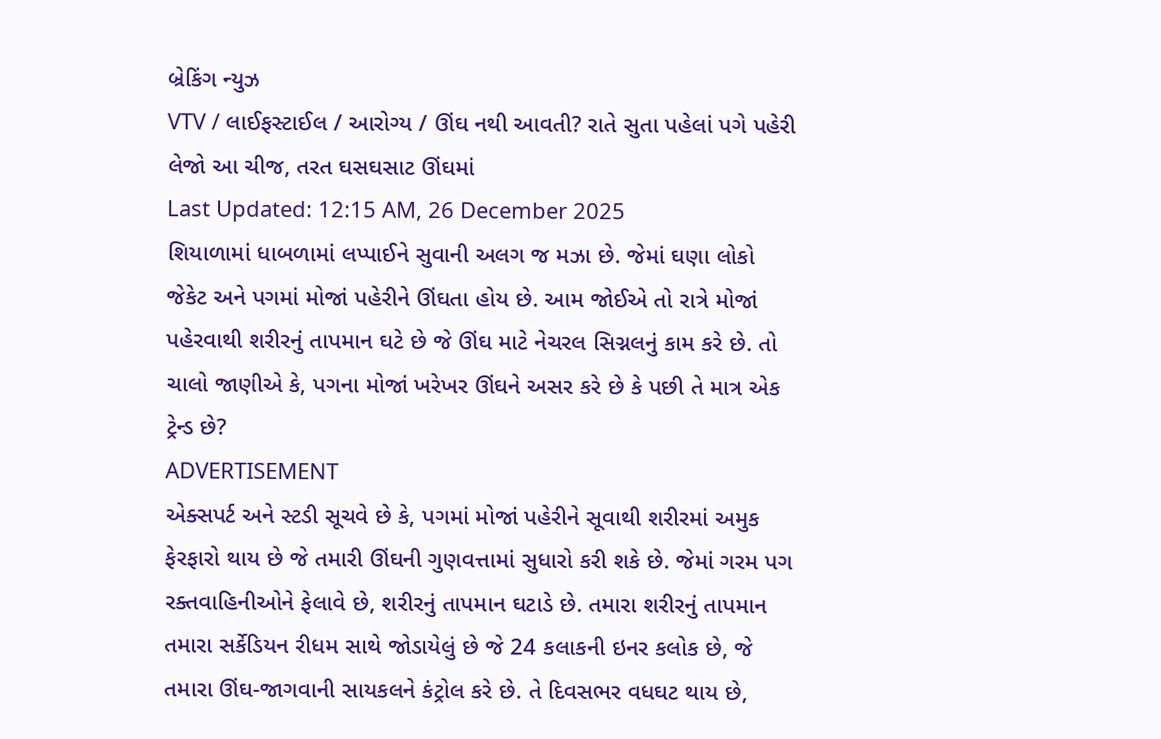બ્રેકિંગ ન્યુઝ
VTV / લાઈફસ્ટાઈલ / આરોગ્ય / ઊંઘ નથી આવતી? રાતે સુતા પહેલાં પગે પહેરી લેજો આ ચીજ, તરત ઘસઘસાટ ઊંઘમાં
Last Updated: 12:15 AM, 26 December 2025
શિયાળામાં ધાબળામાં લપ્પાઈને સુવાની અલગ જ મઝા છે. જેમાં ઘણા લોકો જેકેટ અને પગમાં મોજાં પહેરીને ઊંઘતા હોય છે. આમ જોઈએ તો રાત્રે મોજાં પહેરવાથી શરીરનું તાપમાન ઘટે છે જે ઊંઘ માટે નેચરલ સિગ્નલનું કામ કરે છે. તો ચાલો જાણીએ કે, પગના મોજાં ખરેખર ઊંઘને અસર કરે છે કે પછી તે માત્ર એક ટ્રેન્ડ છે?
ADVERTISEMENT
એક્સપર્ટ અને સ્ટડી સૂચવે છે કે, પગમાં મોજાં પહેરીને સૂવાથી શરીરમાં અમુક ફેરફારો થાય છે જે તમારી ઊંઘની ગુણવત્તામાં સુધારો કરી શકે છે. જેમાં ગરમ પગ રક્તવાહિનીઓને ફેલાવે છે, શરીરનું તાપમાન ઘટાડે છે. તમારા શરીરનું તાપમાન તમારા સર્કેડિયન રીધમ સાથે જોડાયેલું છે જે 24 કલાકની ઇનર કલોક છે, જે તમારા ઊંઘ-જાગવાની સાયકલને કંટ્રોલ કરે છે. તે દિવસભર વધઘટ થાય છે,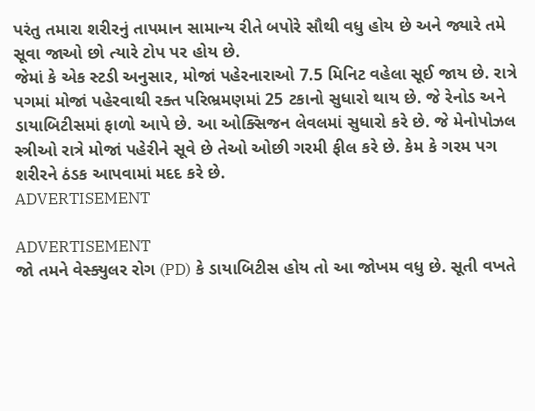પરંતુ તમારા શરીરનું તાપમાન સામાન્ય રીતે બપોરે સૌથી વધુ હોય છે અને જ્યારે તમે સૂવા જાઓ છો ત્યારે ટોપ પર હોય છે.
જેમાં કે એક સ્ટડી અનુસાર, મોજાં પહેરનારાઓ 7.5 મિનિટ વહેલા સૂઈ જાય છે. રાત્રે પગમાં મોજાં પહેરવાથી રક્ત પરિભ્રમણમાં 25 ટકાનો સુધારો થાય છે. જે રેનોડ અને ડાયાબિટીસમાં ફાળો આપે છે. આ ઓક્સિજન લેવલમાં સુધારો કરે છે. જે મેનોપોઝલ સ્ત્રીઓ રાત્રે મોજાં પહેરીને સૂવે છે તેઓ ઓછી ગરમી ફીલ કરે છે. કેમ કે ગરમ પગ શરીરને ઠંડક આપવામાં મદદ કરે છે.
ADVERTISEMENT

ADVERTISEMENT
જો તમને વેસ્ક્યુલર રોગ (PD) કે ડાયાબિટીસ હોય તો આ જોખમ વધુ છે. સૂતી વખતે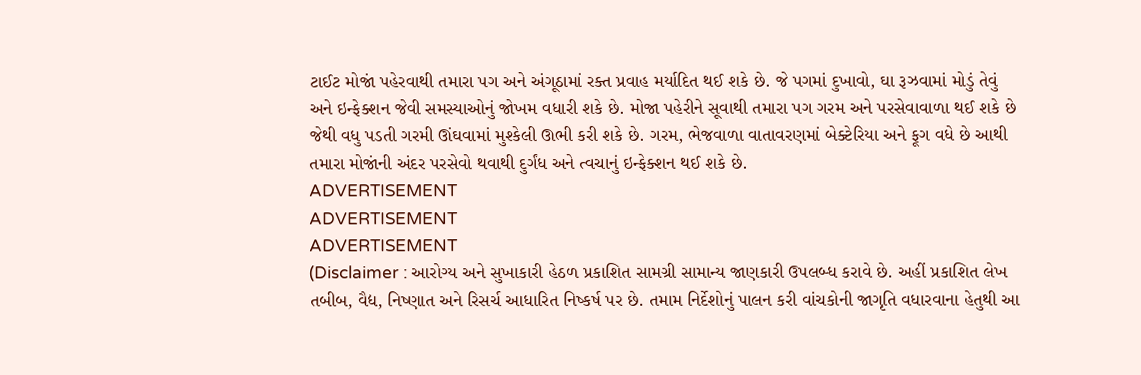ટાઈટ મોજાં પહેરવાથી તમારા પગ અને અંગૂઠામાં રક્ત પ્રવાહ મર્યાદિત થઈ શકે છે. જે પગમાં દુખાવો, ઘા રૂઝવામાં મોડું તેવું અને ઇન્ફેક્શન જેવી સમસ્યાઓનું જોખમ વધારી શકે છે. મોજા પહેરીને સૂવાથી તમારા પગ ગરમ અને પરસેવાવાળા થઈ શકે છે જેથી વધુ પડતી ગરમી ઊંઘવામાં મુશ્કેલી ઊભી કરી શકે છે. ગરમ, ભેજવાળા વાતાવરણમાં બેક્ટેરિયા અને ફૂગ વધે છે આથી તમારા મોજાંની અંદર પરસેવો થવાથી દુર્ગંધ અને ત્વચાનું ઇન્ફેક્શન થઈ શકે છે.
ADVERTISEMENT
ADVERTISEMENT
ADVERTISEMENT
(Disclaimer : આરોગ્ય અને સુખાકારી હેઠળ પ્રકાશિત સામગ્રી સામાન્ય જાણકારી ઉપલબ્ધ કરાવે છે. અહીં પ્રકાશિત લેખ તબીબ, વૈદ્ય, નિષ્ણાત અને રિસર્ચ આધારિત નિષ્કર્ષ પર છે. તમામ નિર્દેશોનું પાલન કરી વાંચકોની જાગૃતિ વધારવાના હેતુથી આ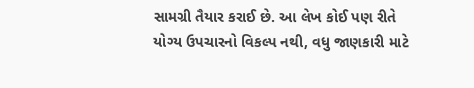સામગ્રી તૈયાર કરાઈ છે. આ લેખ કોઈ પણ રીતે યોગ્ય ઉપચારનો વિકલ્પ નથી, વધુ જાણકારી માટે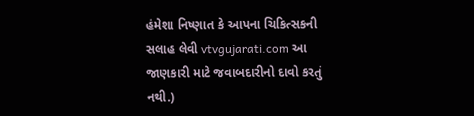હંમેશા નિષ્ણાત કે આપના ચિકિત્સકની સલાહ લેવી vtvgujarati.com આ જાણકારી માટે જવાબદારીનો દાવો કરતું નથી.)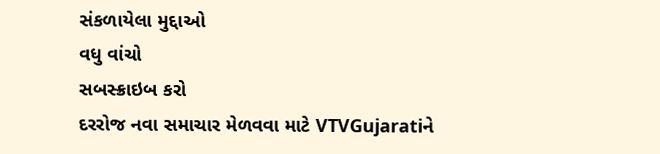સંકળાયેલા મુદ્દાઓ
વધુ વાંચો
સબસ્ક્રાઇબ કરો
દરરોજ નવા સમાચાર મેળવવા માટે VTVGujaratiને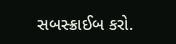સબસ્ક્રાઈબ કરો.